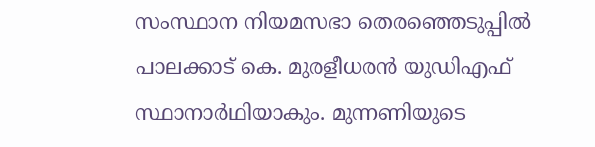സംസ്ഥാന നിയമസഭാ തെരഞ്ഞെടുപ്പിൽ പാലക്കാട് കെ. മുരളീധരൻ യുഡിഎഫ് സ്ഥാനാർഥിയാകും. മുന്നണിയുടെ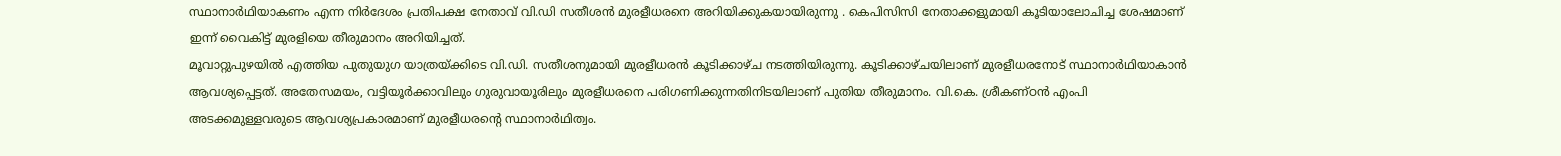സ്ഥാനാർഥിയാകണം എന്ന നിർദേശം പ്രതിപക്ഷ നേതാവ് വി.ഡി സതീശൻ മുരളീധരനെ അറിയിക്കുകയായിരുന്നു . കെപിസിസി നേതാക്കളുമായി കൂടിയാലോചിച്ച ശേഷമാണ് ഇന്ന് വൈകിട്ട് മുരളിയെ തീരുമാനം അറിയിച്ചത്.
മൂവാറ്റുപുഴയിൽ എത്തിയ പുതുയുഗ യാത്രയ്ക്കിടെ വി.ഡി. സതീശനുമായി മുരളീധരൻ കൂടിക്കാഴ്ച നടത്തിയിരുന്നു. കൂടിക്കാഴ്ചയിലാണ് മുരളീധരനോട് സ്ഥാനാർഥിയാകാൻ ആവശ്യപ്പെട്ടത്. അതേസമയം, വട്ടിയൂർക്കാവിലും ഗുരുവായൂരിലും മുരളീധരനെ പരിഗണിക്കുന്നതിനിടയിലാണ് പുതിയ തീരുമാനം. വി.കെ. ശ്രീകണ്ഠൻ എംപി അടക്കമുള്ളവരുടെ ആവശ്യപ്രകാരമാണ് മുരളീധരന്റെ സ്ഥാനാർഥിത്വം.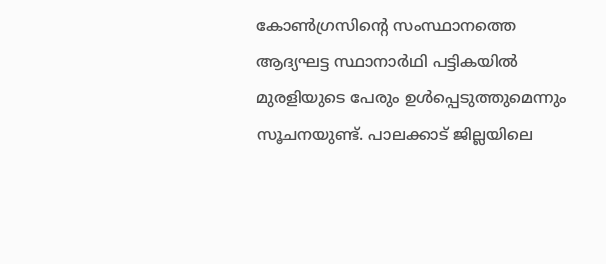കോൺഗ്രസിന്റെ സംസ്ഥാനത്തെ ആദ്യഘട്ട സ്ഥാനാർഥി പട്ടികയിൽ മുരളിയുടെ പേരും ഉൾപ്പെടുത്തുമെന്നും സൂചനയുണ്ട്. പാലക്കാട് ജില്ലയിലെ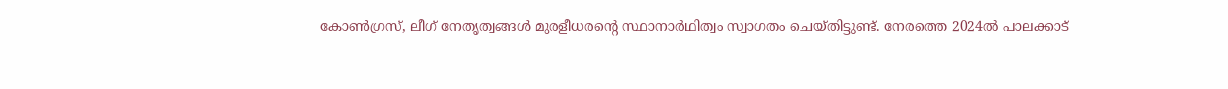കോൺഗ്രസ്, ലീഗ് നേതൃത്വങ്ങൾ മുരളീധരൻ്റെ സ്ഥാനാർഥിത്വം സ്വാഗതം ചെയ്തിട്ടുണ്ട്. നേരത്തെ 2024ൽ പാലക്കാട്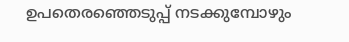ഉപതെരഞ്ഞെടുപ്പ് നടക്കുമ്പോഴും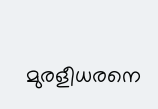മുരളീധരനെ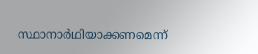സ്ഥാനാർഥിയാക്കണമെന്ന്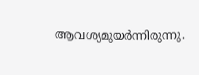ആവശ്യമുയർന്നിരുന്നു.